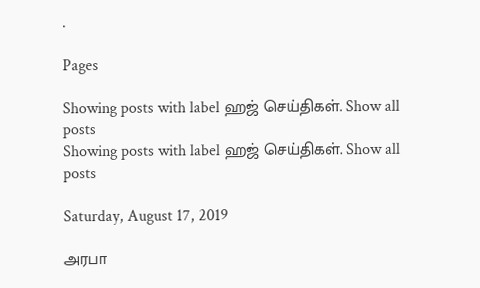.

Pages

Showing posts with label ஹஜ் செய்திகள். Show all posts
Showing posts with label ஹஜ் செய்திகள். Show all posts

Saturday, August 17, 2019

அரபா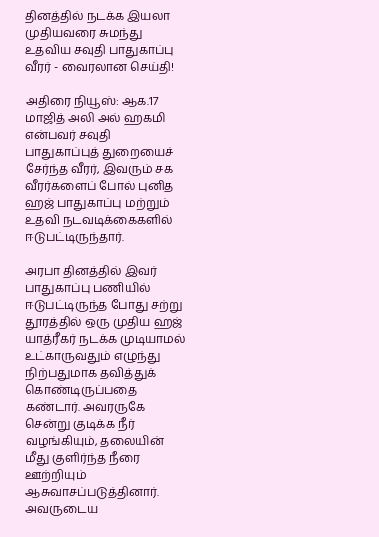தினத்தில் நடக்க இயலா முதியவரை சுமந்து உதவிய சவுதி பாதுகாப்பு வீரர் - வைரலான செய்தி!

அதிரை நியூஸ்: ஆக.17
மாஜித் அலி அல் ஹகமி என்பவர் சவுதி பாதுகாப்புத் துறையைச் சேர்ந்த வீரர், இவரும் சக வீரர்களைப் போல் புனித ஹஜ் பாதுகாப்பு மற்றும் உதவி நடவடிக்கைகளில் ஈடுபட்டிருந்தார்.

அரபா தினத்தில் இவர் பாதுகாப்பு பணியில் ஈடுபட்டிருந்த போது சற்று தூரத்தில் ஒரு முதிய ஹஜ் யாத்ரீகர் நடக்க முடியாமல் உட்காருவதும் எழுந்து நிற்பதுமாக தவித்துக் கொண்டிருப்பதை கண்டார். அவரருகே சென்று குடிக்க நீர் வழங்கியும், தலையின் மீது குளிர்ந்த நீரை ஊற்றியும் ஆசுவாசப்படுத்தினார். அவருடைய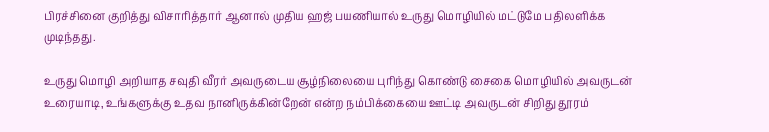பிரச்சினை குறித்து விசாரித்தார் ஆனால் முதிய ஹஜ் பயணியால் உருது மொழியில் மட்டுமே பதிலளிக்க முடிந்தது.

உருது மொழி அறியாத சவுதி வீரர் அவருடைய சூழ்நிலையை புரிந்து கொண்டு சைகை மொழியில் அவருடன் உரையாடி, உங்களுக்கு உதவ நானிருக்கின்றேன் என்ற நம்பிக்கையை ஊட்டி அவருடன் சிறிது தூரம்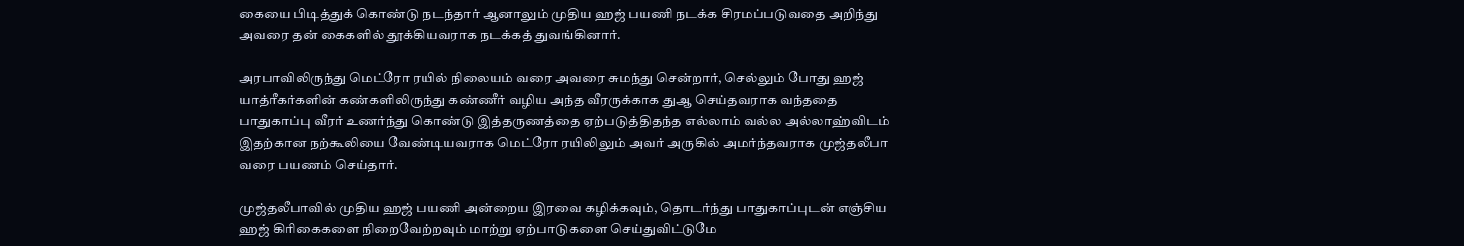கையை பிடித்துக் கொண்டு நடந்தார் ஆனாலும் முதிய ஹஜ் பயணி நடக்க சிரமப்படுவதை அறிந்து அவரை தன் கைகளில் தூக்கியவராக நடக்கத் துவங்கினார்.

அரபாவிலிருந்து மெட்ரோ ரயில் நிலையம் வரை அவரை சுமந்து சென்றார், செல்லும் போது ஹஜ் யாத்ரீகர்களின் கண்களிலிருந்து கண்ணீர் வழிய அந்த வீரருக்காக துஆ செய்தவராக வந்ததை பாதுகாப்பு வீரர் உணர்ந்து கொண்டு இத்தருணத்தை ஏற்படுத்திதந்த எல்லாம் வல்ல அல்லாஹ்விடம் இதற்கான நற்கூலியை வேண்டியவராக மெட்ரோ ரயிலிலும் அவர் அருகில் அமர்ந்தவராக முஜ்தலீபா வரை பயணம் செய்தார்.

முஜ்தலீபாவில் முதிய ஹஜ் பயணி அன்றைய இரவை கழிக்கவும், தொடர்ந்து பாதுகாப்புடன் எஞ்சிய ஹஜ் கிரிகைகளை நிறைவேற்றவும் மாற்று ஏற்பாடுகளை செய்துவிட்டுமே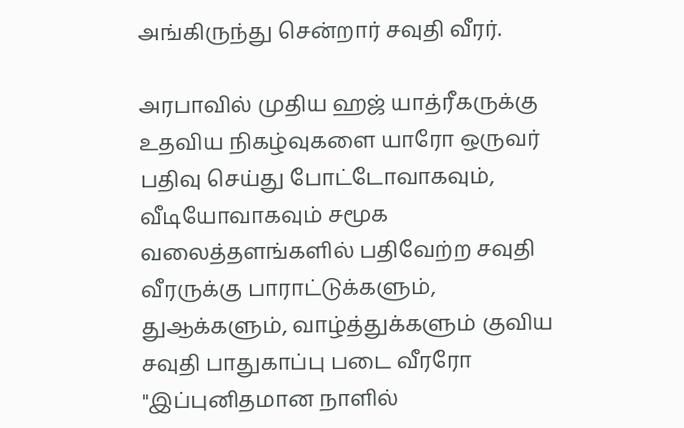அங்கிருந்து சென்றார் சவுதி வீரர்.

அரபாவில் முதிய ஹஜ் யாத்ரீகருக்கு உதவிய நிகழ்வுகளை யாரோ ஒருவர் பதிவு செய்து போட்டோவாகவும், வீடியோவாகவும் சமூக வலைத்தளங்களில் பதிவேற்ற சவுதி வீரருக்கு பாராட்டுக்களும், துஆக்களும், வாழ்த்துக்களும் குவிய சவுதி பாதுகாப்பு படை வீரரோ "இப்புனிதமான நாளில்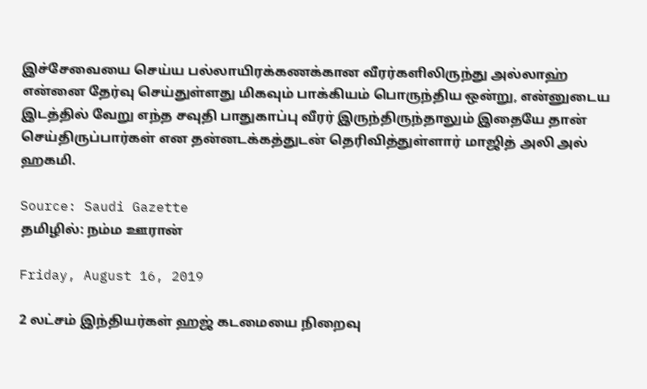இச்சேவையை செய்ய பல்லாயிரக்கணக்கான வீரர்களிலிருந்து அல்லாஹ் என்னை தேர்வு செய்துள்ளது மிகவும் பாக்கியம் பொருந்திய ஒன்று, என்னுடைய இடத்தில் வேறு எந்த சவுதி பாதுகாப்பு வீரர் இருந்திருந்தாலும் இதையே தான் செய்திருப்பார்கள் என தன்னடக்கத்துடன் தெரிவித்துள்ளார் மாஜித் அலி அல் ஹகமி.

Source: Saudi Gazette
தமிழில்: நம்ம ஊரான்

Friday, August 16, 2019

2 லட்சம் இந்தியர்கள் ஹஜ் கடமையை நிறைவு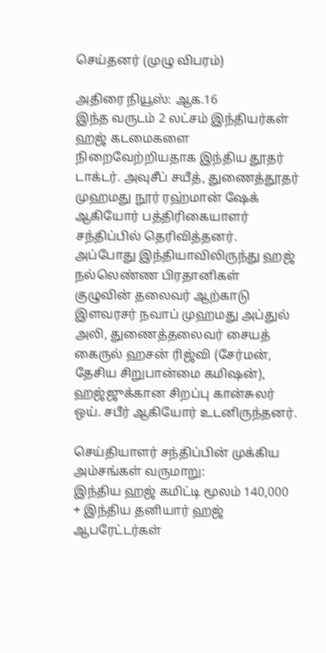செய்தனர் (முழு விபரம்)

அதிரை நியூஸ்: ஆக.16
இந்த வருடம் 2 லட்சம் இந்தியர்கள் ஹஜ் கடமைகளை நிறைவேற்றியதாக இந்திய தூதர் டாக்டர். அவுசீப் சயீத், துணைத்தூதர் முஹமது நூர் ரஹ்மான் ஷேக் ஆகியோர் பத்திரிகையாளர் சந்திப்பில் தெரிவித்தனர். அப்போது இந்தியாவிலிருந்து ஹஜ் நல்லெண்ண பிரதானிகள் குழுவின் தலைவர் ஆற்காடு இளவரசர் நவாப் முஹமது அப்துல் அலி, துணைத்தலைவர் சையத் கைருல் ஹசன் ரிஜ்வி (சேர்மன், தேசிய சிறுபான்மை கமிஷன்), ஹஜ்ஜுக்கான சிறப்பு கான்சுலர் ஒய். சபீர் ஆகியோர் உடனிருந்தனர்.

செய்தியாளர் சந்திப்பின் முக்கிய அம்சங்கள் வருமாறு:
இந்திய ஹஜ் கமிட்டி மூலம் 140,000 + இந்திய தனியார் ஹஜ் ஆபரேட்டர்கள்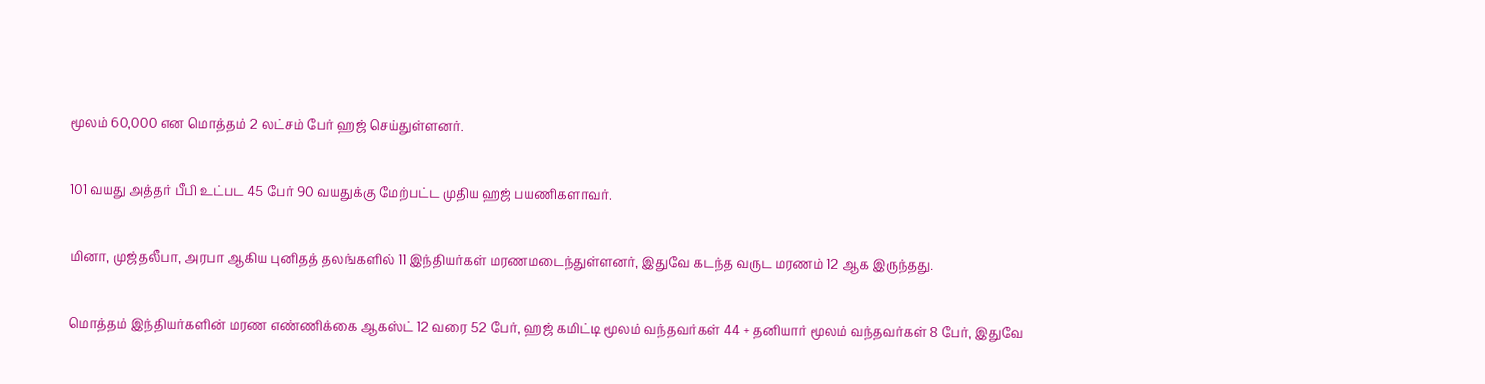மூலம் 60,000 என மொத்தம் 2 லட்சம் பேர் ஹஜ் செய்துள்ளனர்.

101 வயது அத்தர் பீபி உட்பட 45 பேர் 90 வயதுக்கு மேற்பட்ட முதிய ஹஜ் பயணிகளாவர்.

மினா, முஜ்தலீபா, அரபா ஆகிய புனிதத் தலங்களில் 11 இந்தியர்கள் மரணமடைந்துள்ளனர், இதுவே கடந்த வருட மரணம் 12 ஆக இருந்தது.

மொத்தம் இந்தியர்களின் மரண எண்ணிக்கை ஆகஸ்ட் 12 வரை 52 பேர், ஹஜ் கமிட்டி மூலம் வந்தவர்கள் 44 + தனியார் மூலம் வந்தவர்கள் 8 பேர், இதுவே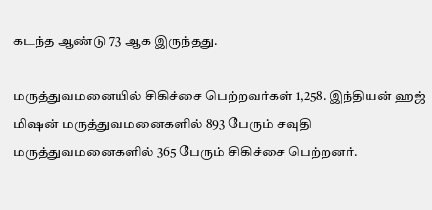கடந்த ஆண்டு 73 ஆக இருந்தது.

மருத்துவமனையில் சிகிச்சை பெற்றவர்கள் 1,258. இந்தியன் ஹஜ் மிஷன் மருத்துவமனைகளில் 893 பேரும் சவுதி மருத்துவமனைகளில் 365 பேரும் சிகிச்சை பெற்றனர்.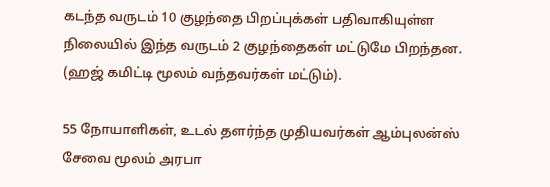கடந்த வருடம் 10 குழந்தை பிறப்புக்கள் பதிவாகியுள்ள நிலையில் இந்த வருடம் 2 குழந்தைகள் மட்டுமே பிறந்தன. (ஹஜ் கமிட்டி மூலம் வந்தவர்கள் மட்டும்).

55 நோயாளிகள், உடல் தளர்ந்த முதியவர்கள் ஆம்புலன்ஸ் சேவை மூலம் அரபா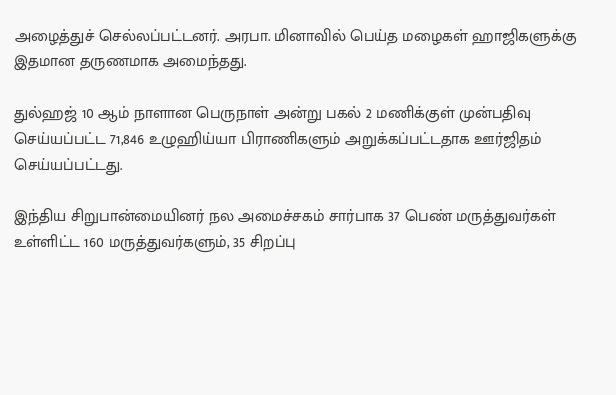அழைத்துச் செல்லப்பட்டனர். அரபா. மினாவில் பெய்த மழைகள் ஹாஜிகளுக்கு இதமான தருணமாக அமைந்தது.

துல்ஹஜ் 10 ஆம் நாளான பெருநாள் அன்று பகல் 2 மணிக்குள் முன்பதிவு செய்யப்பட்ட 71,846 உழுஹிய்யா பிராணிகளும் அறுக்கப்பட்டதாக ஊர்ஜிதம் செய்யப்பட்டது.

இந்திய சிறுபான்மையினர் நல அமைச்சகம் சார்பாக 37 பெண் மருத்துவர்கள் உள்ளிட்ட 160 மருத்துவர்களும், 35 சிறப்பு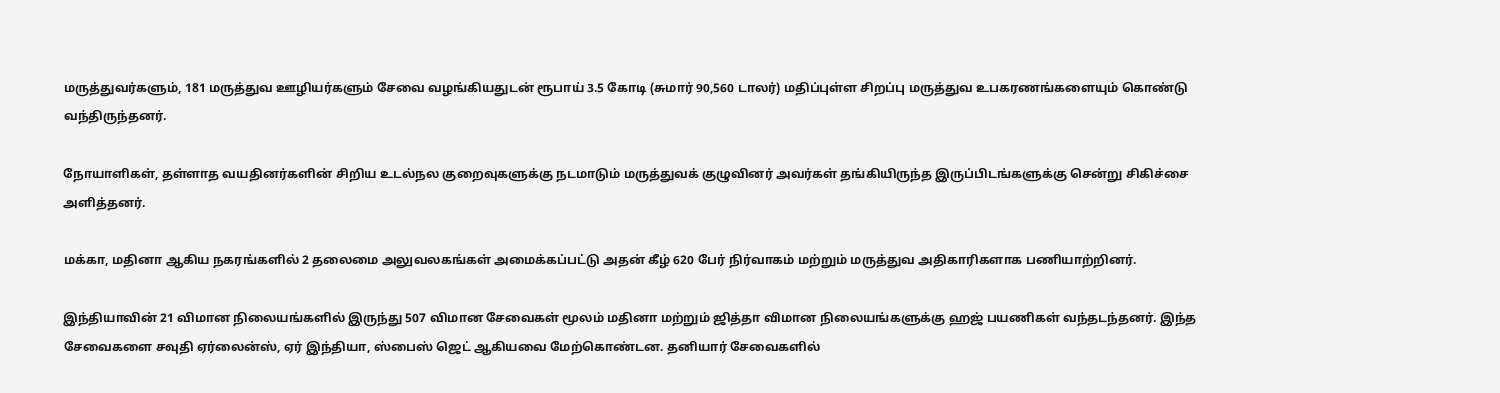மருத்துவர்களும், 181 மருத்துவ ஊழியர்களும் சேவை வழங்கியதுடன் ரூபாய் 3.5 கோடி (சுமார் 90,560 டாலர்) மதிப்புள்ள சிறப்பு மருத்துவ உபகரணங்களையும் கொண்டு வந்திருந்தனர்.

நோயாளிகள், தள்ளாத வயதினர்களின் சிறிய உடல்நல குறைவுகளுக்கு நடமாடும் மருத்துவக் குழுவினர் அவர்கள் தங்கியிருந்த இருப்பிடங்களுக்கு சென்று சிகிச்சை அளித்தனர்.

மக்கா, மதினா ஆகிய நகரங்களில் 2 தலைமை அலுவலகங்கள் அமைக்கப்பட்டு அதன் கீழ் 620 பேர் நிர்வாகம் மற்றும் மருத்துவ அதிகாரிகளாக பணியாற்றினர்.

இந்தியாவின் 21 விமான நிலையங்களில் இருந்து 507 விமான சேவைகள் மூலம் மதினா மற்றும் ஜித்தா விமான நிலையங்களுக்கு ஹஜ் பயணிகள் வந்தடந்தனர். இந்த சேவைகளை சவுதி ஏர்லைன்ஸ், ஏர் இந்தியா, ஸ்பைஸ் ஜெட் ஆகியவை மேற்கொண்டன. தனியார் சேவைகளில்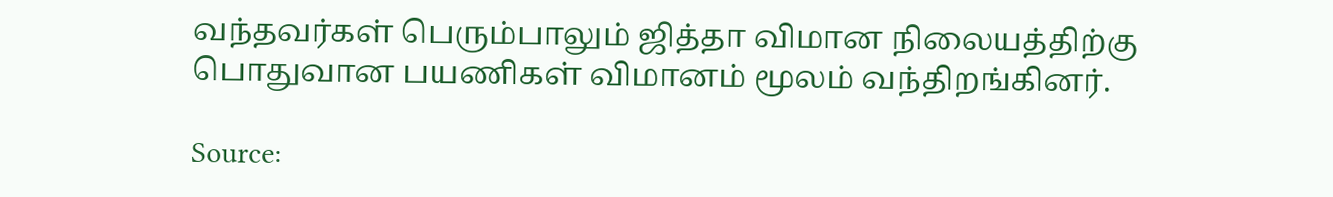வந்தவர்கள் பெரும்பாலும் ஜித்தா விமான நிலையத்திற்கு பொதுவான பயணிகள் விமானம் மூலம் வந்திறங்கினர்.

Source: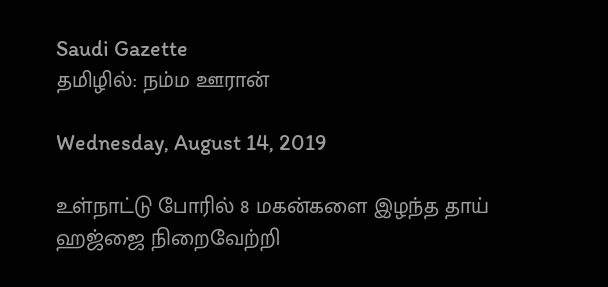Saudi Gazette
தமிழில்: நம்ம ஊரான்

Wednesday, August 14, 2019

உள்நாட்டு போரில் 8 மகன்களை இழந்த தாய் ஹஜ்ஜை நிறைவேற்றி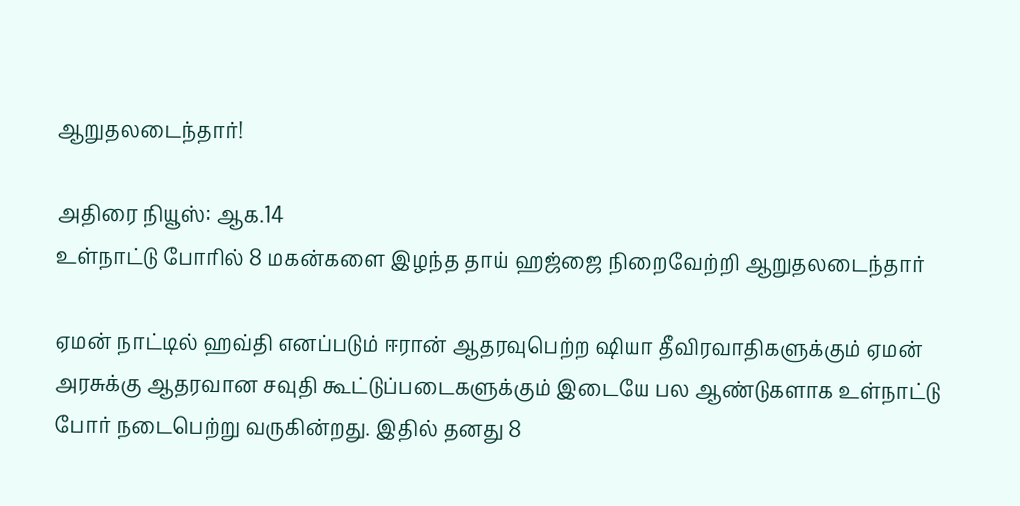ஆறுதலடைந்தார்!

அதிரை நியூஸ்: ஆக.14
உள்நாட்டு போரில் 8 மகன்களை இழந்த தாய் ஹஜ்ஜை நிறைவேற்றி ஆறுதலடைந்தார்

ஏமன் நாட்டில் ஹவ்தி எனப்படும் ஈரான் ஆதரவுபெற்ற ஷியா தீவிரவாதிகளுக்கும் ஏமன் அரசுக்கு ஆதரவான சவுதி கூட்டுப்படைகளுக்கும் இடையே பல ஆண்டுகளாக உள்நாட்டு போர் நடைபெற்று வருகின்றது. இதில் தனது 8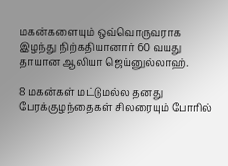மகன்களையும் ஒவ்வொருவராக இழந்து நிற்கதியானார் 60 வயது தாயான ஆலியா ஜெய்னுல்லாஹ்.

8 மகன்கள் மட்டுமல்ல தனது பேரக்குழந்தைகள் சிலரையும் போரில்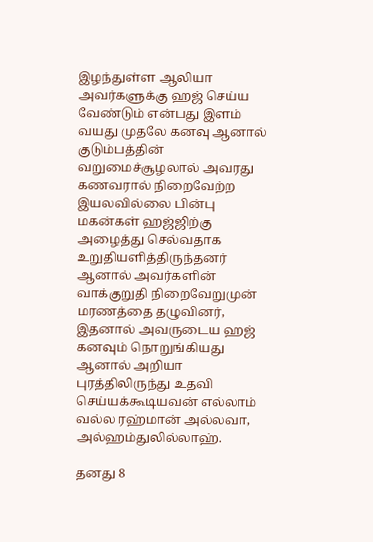இழந்துள்ள ஆலியா அவர்களுக்கு ஹஜ் செய்ய வேண்டும் என்பது இளம் வயது முதலே கனவு ஆனால் குடும்பத்தின் வறுமைச்சூழலால் அவரது கணவரால் நிறைவேற்ற இயலவில்லை பின்பு மகன்கள் ஹஜ்ஜிற்கு அழைத்து செல்வதாக உறுதியளித்திருந்தனர் ஆனால் அவர்களின் வாக்குறுதி நிறைவேறுமுன் மரணத்தை தழுவினர், இதனால் அவருடைய ஹஜ் கனவும் நொறுங்கியது ஆனால் அறியா புரத்திலிருந்து உதவி செய்யக்கூடியவன் எல்லாம் வல்ல ரஹ்மான் அல்லவா, அல்ஹம்துலில்லாஹ்.

தனது 8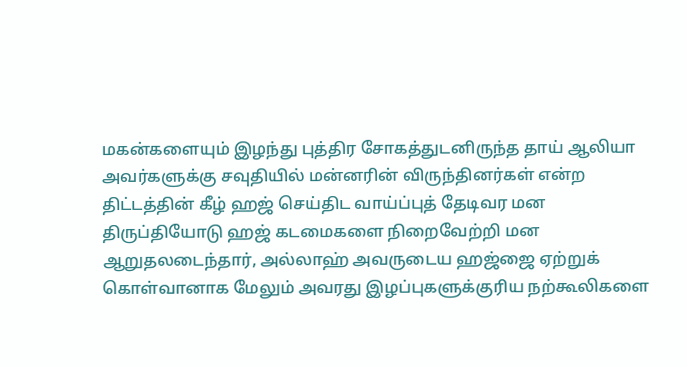மகன்களையும் இழந்து புத்திர சோகத்துடனிருந்த தாய் ஆலியா அவர்களுக்கு சவுதியில் மன்னரின் விருந்தினர்கள் என்ற திட்டத்தின் கீழ் ஹஜ் செய்திட வாய்ப்புத் தேடிவர மன திருப்தியோடு ஹஜ் கடமைகளை நிறைவேற்றி மன ஆறுதலடைந்தார், அல்லாஹ் அவருடைய ஹஜ்ஜை ஏற்றுக் கொள்வானாக மேலும் அவரது இழப்புகளுக்குரிய நற்கூலிகளை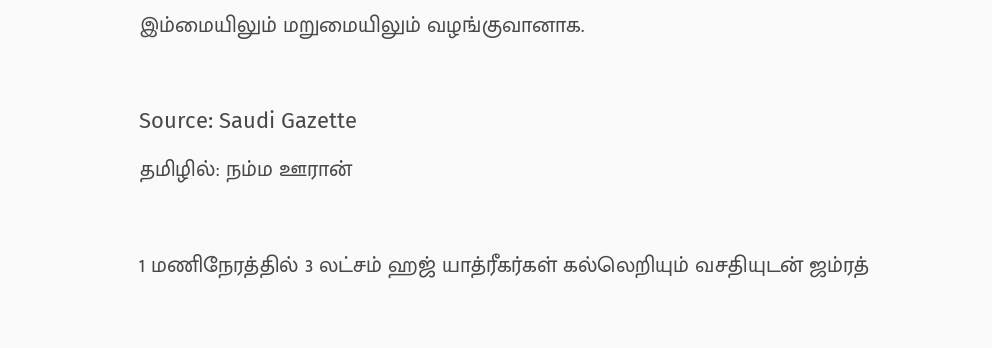இம்மையிலும் மறுமையிலும் வழங்குவானாக.

Source: Saudi Gazette
தமிழில்: நம்ம ஊரான்

1 மணிநேரத்தில் 3 லட்சம் ஹஜ் யாத்ரீகர்கள் கல்லெறியும் வசதியுடன் ஜம்ரத்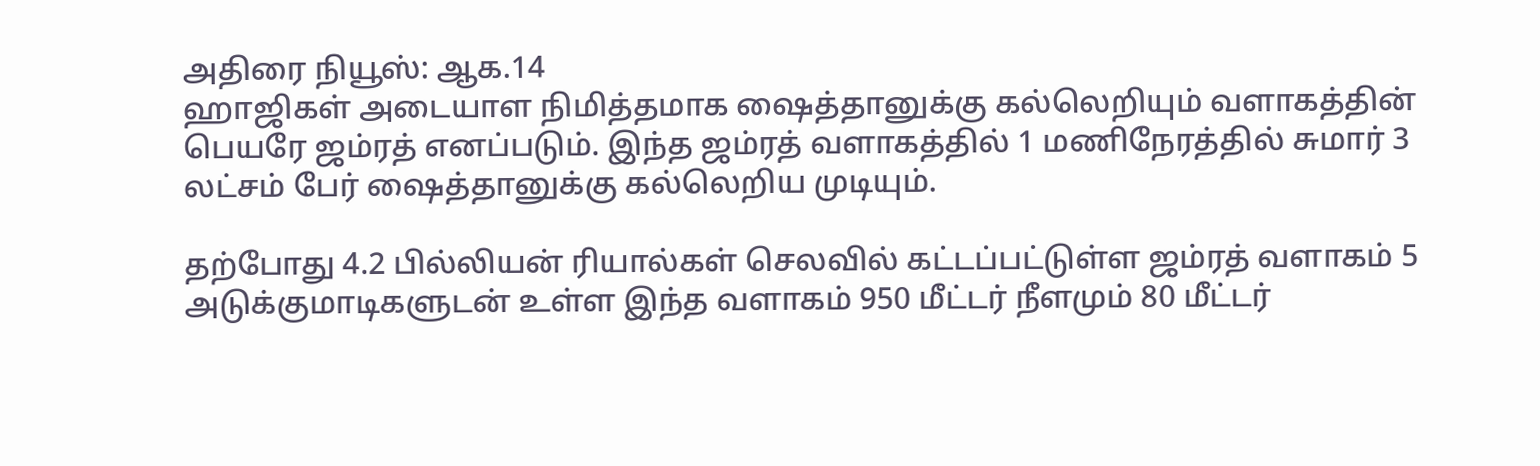அதிரை நியூஸ்: ஆக.14
ஹாஜிகள் அடையாள நிமித்தமாக ஷைத்தானுக்கு கல்லெறியும் வளாகத்தின் பெயரே ஜம்ரத் எனப்படும். இந்த ஜம்ரத் வளாகத்தில் 1 மணிநேரத்தில் சுமார் 3 லட்சம் பேர் ஷைத்தானுக்கு கல்லெறிய முடியும்.

தற்போது 4.2 பில்லியன் ரியால்கள் செலவில் கட்டப்பட்டுள்ள ஜம்ரத் வளாகம் 5 அடுக்குமாடிகளுடன் உள்ள இந்த வளாகம் 950 மீட்டர் நீளமும் 80 மீட்டர்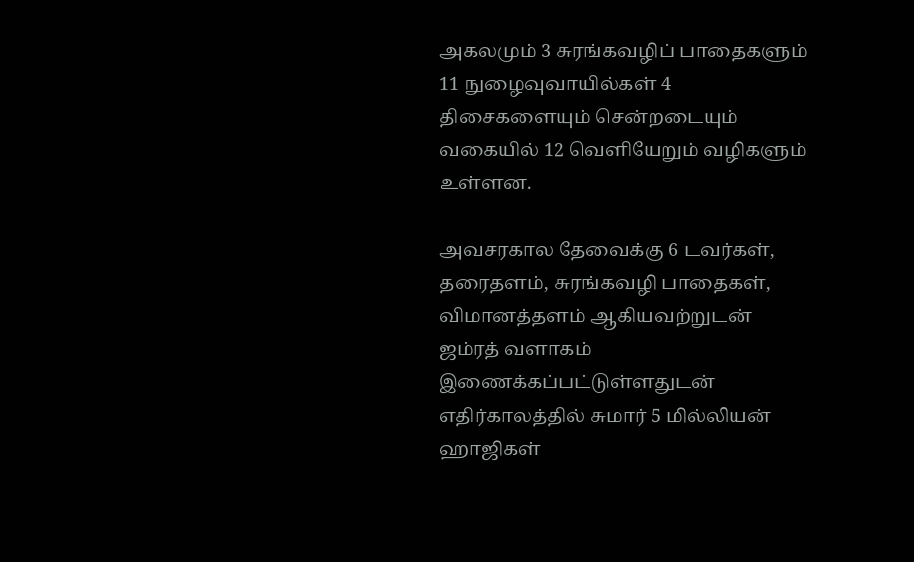அகலமும் 3 சுரங்கவழிப் பாதைகளும் 11 நுழைவுவாயில்கள் 4 திசைகளையும் சென்றடையும் வகையில் 12 வெளியேறும் வழிகளும் உள்ளன.

அவசரகால தேவைக்கு 6 டவர்கள், தரைதளம், சுரங்கவழி பாதைகள், விமானத்தளம் ஆகியவற்றுடன் ஜம்ரத் வளாகம் இணைக்கப்பட்டுள்ளதுடன் எதிர்காலத்தில் சுமார் 5 மில்லியன் ஹாஜிகள்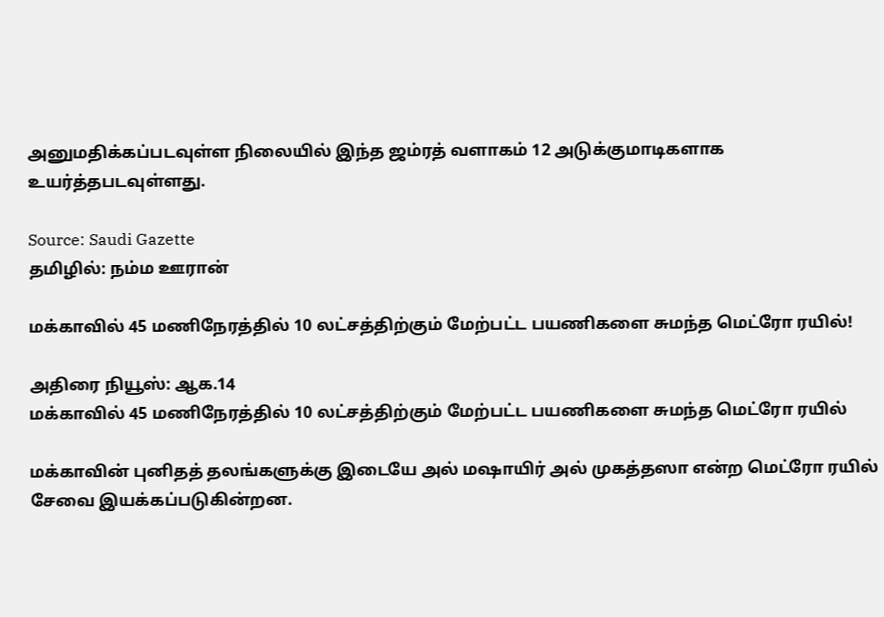அனுமதிக்கப்படவுள்ள நிலையில் இந்த ஜம்ரத் வளாகம் 12 அடுக்குமாடிகளாக உயர்த்தபடவுள்ளது.

Source: Saudi Gazette
தமிழில்: நம்ம ஊரான்

மக்காவில் 45 மணிநேரத்தில் 10 லட்சத்திற்கும் மேற்பட்ட பயணிகளை சுமந்த மெட்ரோ ரயில்!

அதிரை நியூஸ்: ஆக.14
மக்காவில் 45 மணிநேரத்தில் 10 லட்சத்திற்கும் மேற்பட்ட பயணிகளை சுமந்த மெட்ரோ ரயில்

மக்காவின் புனிதத் தலங்களுக்கு இடையே அல் மஷாயிர் அல் முகத்தஸா என்ற மெட்ரோ ரயில் சேவை இயக்கப்படுகின்றன.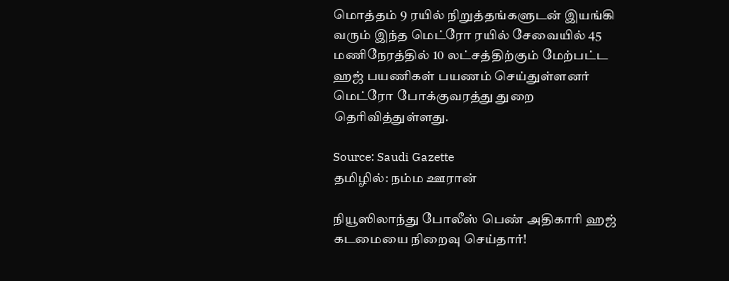மொத்தம் 9 ரயில் நிறுத்தங்களுடன் இயங்கி வரும் இந்த மெட்ரோ ரயில் சேவையில் 45 மணிநேரத்தில் 10 லட்சத்திற்கும் மேற்பட்ட ஹஜ் பயணிகள் பயணம் செய்துள்ளனர் மெட்ரோ போக்குவரத்து துறை தெரிவித்துள்ளது.

Source: Saudi Gazette
தமிழில்: நம்ம ஊரான்

நியூஸிலாந்து போலீஸ் பெண் அதிகாரி ஹஜ் கடமையை நிறைவு செய்தார்!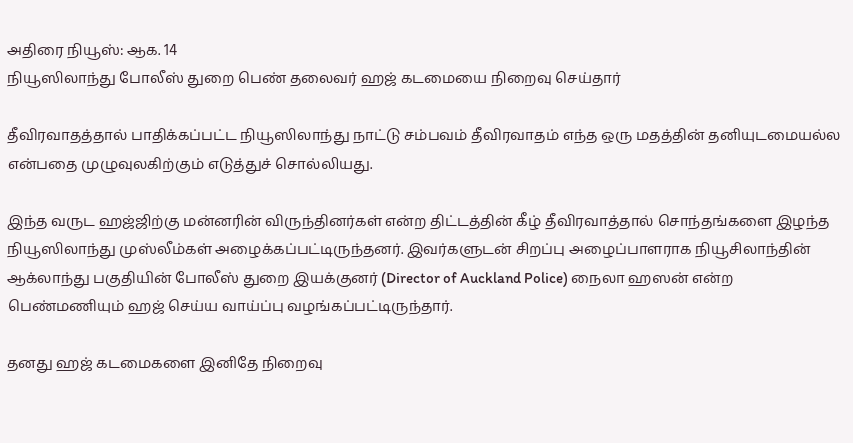அதிரை நியூஸ்: ஆக. 14
நியூஸிலாந்து போலீஸ் துறை பெண் தலைவர் ஹஜ் கடமையை நிறைவு செய்தார்

தீவிரவாதத்தால் பாதிக்கப்பட்ட நியூஸிலாந்து நாட்டு சம்பவம் தீவிரவாதம் எந்த ஒரு மதத்தின் தனியுடமையல்ல என்பதை முழுவுலகிற்கும் எடுத்துச் சொல்லியது.

இந்த வருட ஹஜ்ஜிற்கு மன்னரின் விருந்தினர்கள் என்ற திட்டத்தின் கீழ் தீவிரவாத்தால் சொந்தங்களை இழந்த நியூஸிலாந்து முஸ்லீம்கள் அழைக்கப்பட்டிருந்தனர். இவர்களுடன் சிறப்பு அழைப்பாளராக நியூசிலாந்தின் ஆக்லாந்து பகுதியின் போலீஸ் துறை இயக்குனர் (Director of Auckland Police) நைலா ஹஸன் என்ற பெண்மணியும் ஹஜ் செய்ய வாய்ப்பு வழங்கப்பட்டிருந்தார்.

தனது ஹஜ் கடமைகளை இனிதே நிறைவு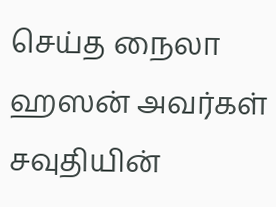செய்த நைலா ஹஸன் அவர்கள் சவுதியின்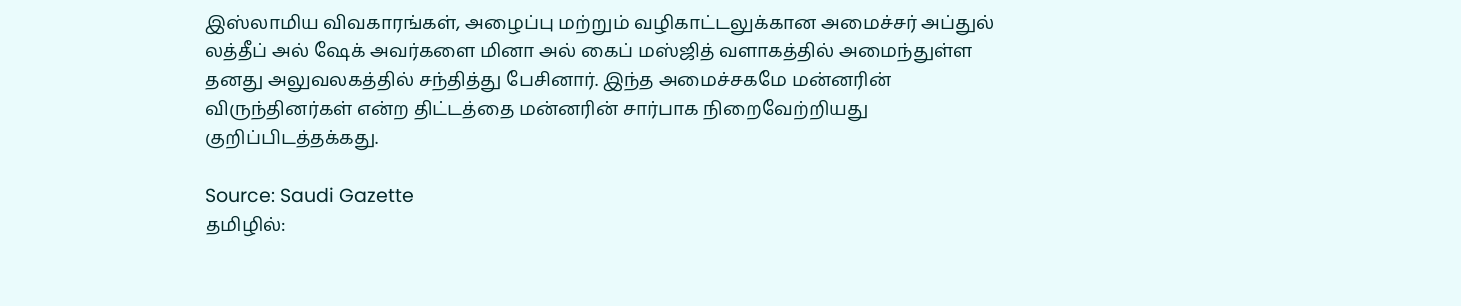இஸ்லாமிய விவகாரங்கள், அழைப்பு மற்றும் வழிகாட்டலுக்கான அமைச்சர் அப்துல் லத்தீப் அல் ஷேக் அவர்களை மினா அல் கைப் மஸ்ஜித் வளாகத்தில் அமைந்துள்ள தனது அலுவலகத்தில் சந்தித்து பேசினார். இந்த அமைச்சகமே மன்னரின் விருந்தினர்கள் என்ற திட்டத்தை மன்னரின் சார்பாக நிறைவேற்றியது குறிப்பிடத்தக்கது.

Source: Saudi Gazette
தமிழில்: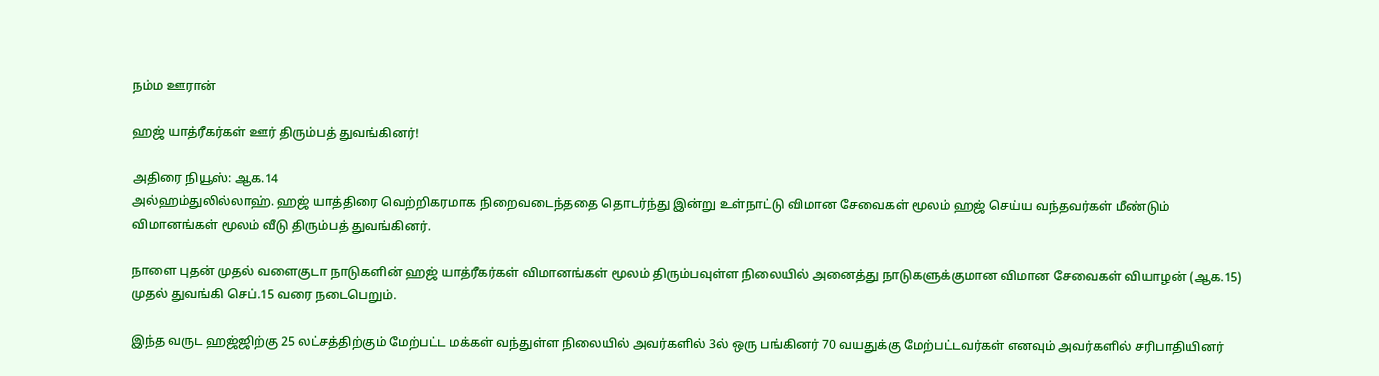நம்ம ஊரான்

ஹஜ் யாத்ரீகர்கள் ஊர் திரும்பத் துவங்கினர்!

அதிரை நியூஸ்: ஆக.14
அல்ஹம்துலில்லாஹ். ஹஜ் யாத்திரை வெற்றிகரமாக நிறைவடைந்ததை தொடர்ந்து இன்று உள்நாட்டு விமான சேவைகள் மூலம் ஹஜ் செய்ய வந்தவர்கள் மீண்டும் விமானங்கள் மூலம் வீடு திரும்பத் துவங்கினர்.

நாளை புதன் முதல் வளைகுடா நாடுகளின் ஹஜ் யாத்ரீகர்கள் விமானங்கள் மூலம் திரும்பவுள்ள நிலையில் அனைத்து நாடுகளுக்குமான விமான சேவைகள் வியாழன் (ஆக.15) முதல் துவங்கி செப்.15 வரை நடைபெறும்.

இந்த வருட ஹஜ்ஜிற்கு 25 லட்சத்திற்கும் மேற்பட்ட மக்கள் வந்துள்ள நிலையில் அவர்களில் 3ல் ஒரு பங்கினர் 70 வயதுக்கு மேற்பட்டவர்கள் எனவும் அவர்களில் சரிபாதியினர்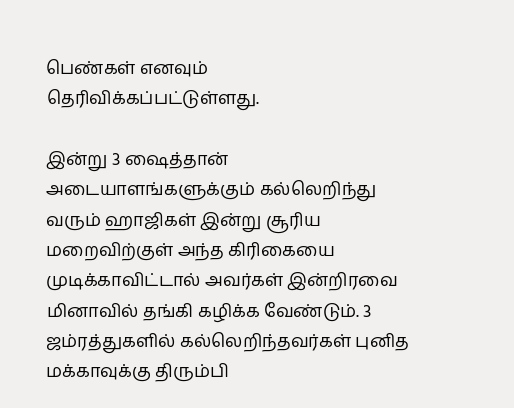பெண்கள் எனவும் தெரிவிக்கப்பட்டுள்ளது.

இன்று 3 ஷைத்தான் அடையாளங்களுக்கும் கல்லெறிந்து வரும் ஹாஜிகள் இன்று சூரிய மறைவிற்குள் அந்த கிரிகையை முடிக்காவிட்டால் அவர்கள் இன்றிரவை மினாவில் தங்கி கழிக்க வேண்டும். 3 ஜம்ரத்துகளில் கல்லெறிந்தவர்கள் புனித மக்காவுக்கு திரும்பி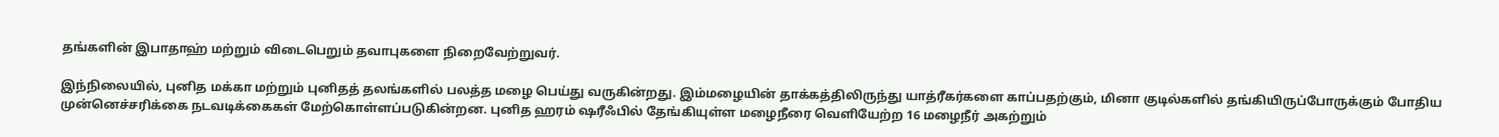தங்களின் இபாதாஹ் மற்றும் விடைபெறும் தவாபுகளை நிறைவேற்றுவர்.

இந்நிலையில், புனித மக்கா மற்றும் புனிதத் தலங்களில் பலத்த மழை பெய்து வருகின்றது. இம்மழையின் தாக்கத்திலிருந்து யாத்ரீகர்களை காப்பதற்கும், மினா குடில்களில் தங்கியிருப்போருக்கும் போதிய முன்னெச்சரிக்கை நடவடிக்கைகள் மேற்கொள்ளப்படுகின்றன. புனித ஹரம் ஷரீஃபில் தேங்கியுள்ள மழைநீரை வெளியேற்ற 16 மழைநீர் அகற்றும்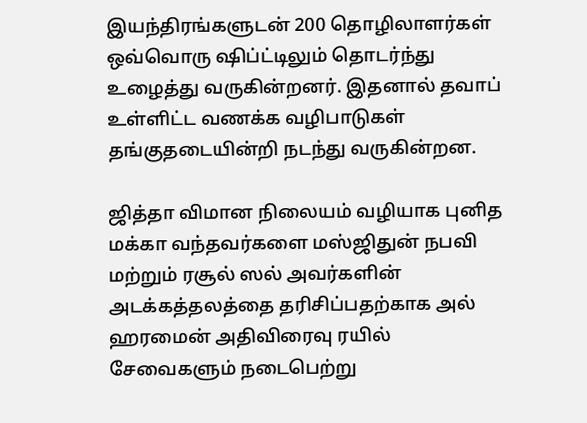இயந்திரங்களுடன் 200 தொழிலாளர்கள் ஒவ்வொரு ஷிப்ட்டிலும் தொடர்ந்து உழைத்து வருகின்றனர். இதனால் தவாப் உள்ளிட்ட வணக்க வழிபாடுகள் தங்குதடையின்றி நடந்து வருகின்றன.

ஜித்தா விமான நிலையம் வழியாக புனித மக்கா வந்தவர்களை மஸ்ஜிதுன் நபவி மற்றும் ரசூல் ஸல் அவர்களின் அடக்கத்தலத்தை தரிசிப்பதற்காக அல் ஹரமைன் அதிவிரைவு ரயில் சேவைகளும் நடைபெற்று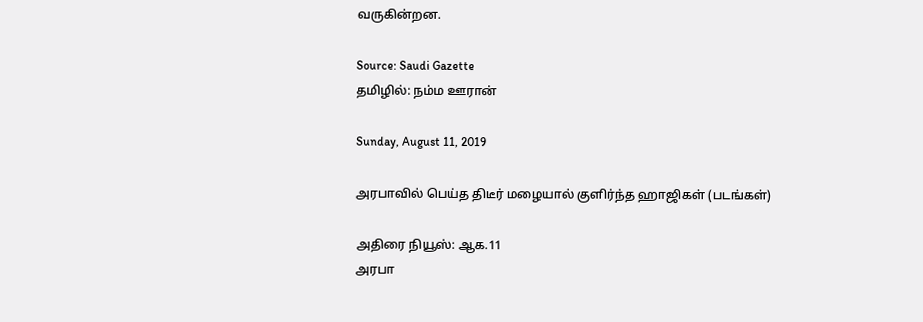வருகின்றன.

Source: Saudi Gazette
தமிழில்: நம்ம ஊரான்

Sunday, August 11, 2019

அரபாவில் பெய்த திடீர் மழையால் குளிர்ந்த ஹாஜிகள் (படங்கள்)

அதிரை நியூஸ்: ஆக.11
அரபா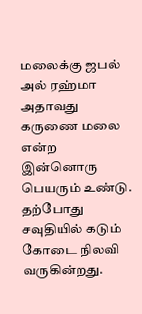மலைக்கு ஜபல் அல் ரஹ்மா அதாவது கருணை மலை என்ற இன்னொரு பெயரும் உண்டு. தற்போது சவுதியில் கடும் கோடை நிலவி வருகின்றது.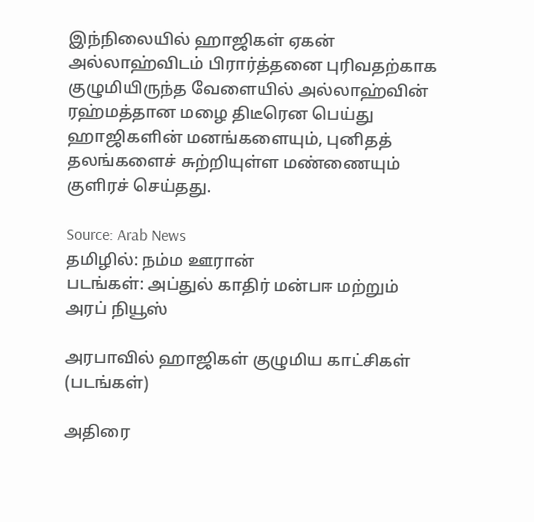இந்நிலையில் ஹாஜிகள் ஏகன் அல்லாஹ்விடம் பிரார்த்தனை புரிவதற்காக குழுமியிருந்த வேளையில் அல்லாஹ்வின் ரஹ்மத்தான மழை திடீரென பெய்து ஹாஜிகளின் மனங்களையும், புனிதத் தலங்களைச் சுற்றியுள்ள மண்ணையும் குளிரச் செய்தது.

Source: Arab News
தமிழில்: நம்ம ஊரான்
படங்கள்: அப்துல் காதிர் மன்பஈ மற்றும் அரப் நியூஸ்

அரபாவில் ஹாஜிகள் குழுமிய காட்சிகள் (படங்கள்)

அதிரை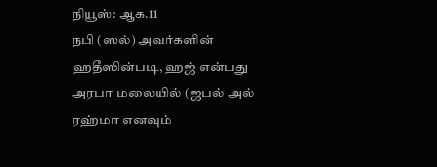நியூஸ்: ஆக.11
நபி (ஸல்) அவர்களின் ஹதீஸின்படி, ஹஜ் என்பது அரபா மலையில் (ஜபல் அல் ரஹ்மா எனவும்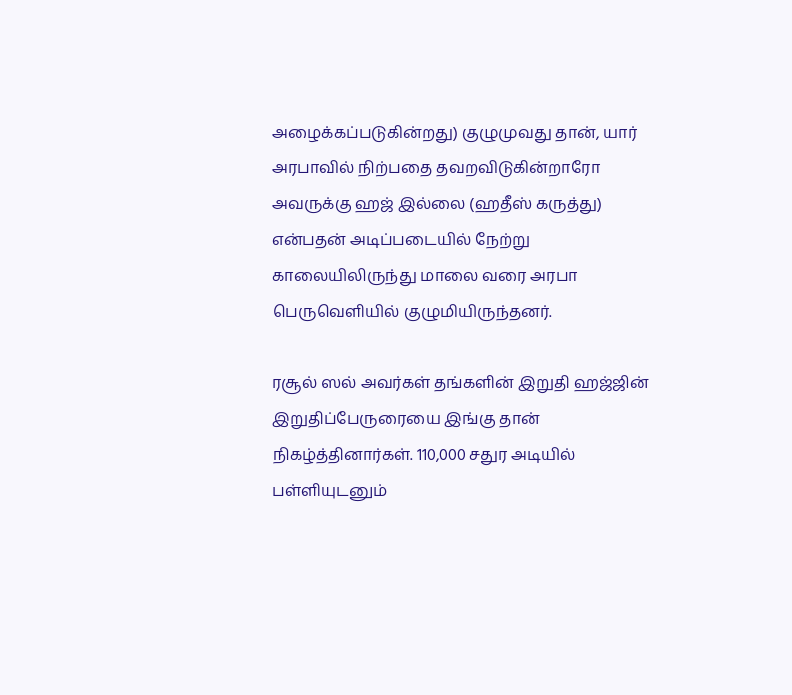அழைக்கப்படுகின்றது) குழுமுவது தான், யார் அரபாவில் நிற்பதை தவறவிடுகின்றாரோ அவருக்கு ஹஜ் இல்லை (ஹதீஸ் கருத்து) என்பதன் அடிப்படையில் நேற்று காலையிலிருந்து மாலை வரை அரபா பெருவெளியில் குழுமியிருந்தனர்.

ரசூல் ஸல் அவர்கள் தங்களின் இறுதி ஹஜ்ஜின் இறுதிப்பேருரையை இங்கு தான் நிகழ்த்தினார்கள். 110,000 சதுர அடியில் பள்ளியுடனும்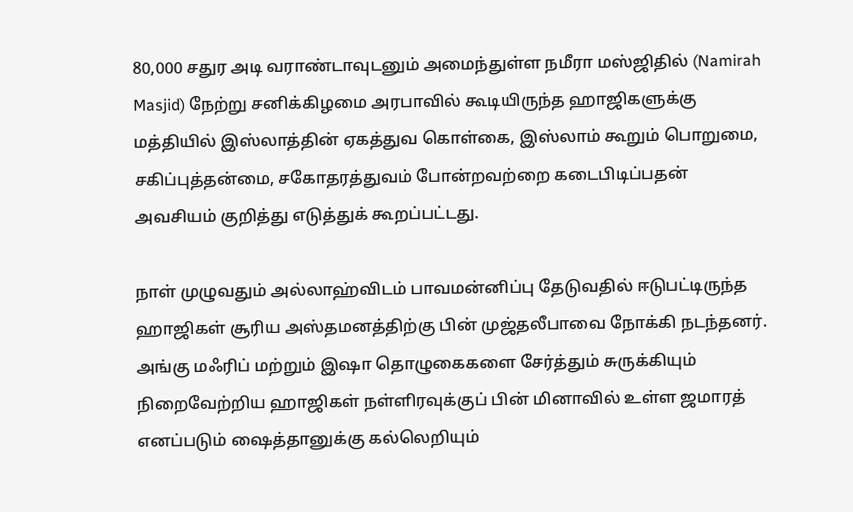80,000 சதுர அடி வராண்டாவுடனும் அமைந்துள்ள நமீரா மஸ்ஜிதில் (Namirah Masjid) நேற்று சனிக்கிழமை அரபாவில் கூடியிருந்த ஹாஜிகளுக்கு மத்தியில் இஸ்லாத்தின் ஏகத்துவ கொள்கை, இஸ்லாம் கூறும் பொறுமை, சகிப்புத்தன்மை, சகோதரத்துவம் போன்றவற்றை கடைபிடிப்பதன் அவசியம் குறித்து எடுத்துக் கூறப்பட்டது.

நாள் முழுவதும் அல்லாஹ்விடம் பாவமன்னிப்பு தேடுவதில் ஈடுபட்டிருந்த ஹாஜிகள் சூரிய அஸ்தமனத்திற்கு பின் முஜ்தலீபாவை நோக்கி நடந்தனர். அங்கு மஃரிப் மற்றும் இஷா தொழுகைகளை சேர்த்தும் சுருக்கியும் நிறைவேற்றிய ஹாஜிகள் நள்ளிரவுக்குப் பின் மினாவில் உள்ள ஜமாரத் எனப்படும் ஷைத்தானுக்கு கல்லெறியும்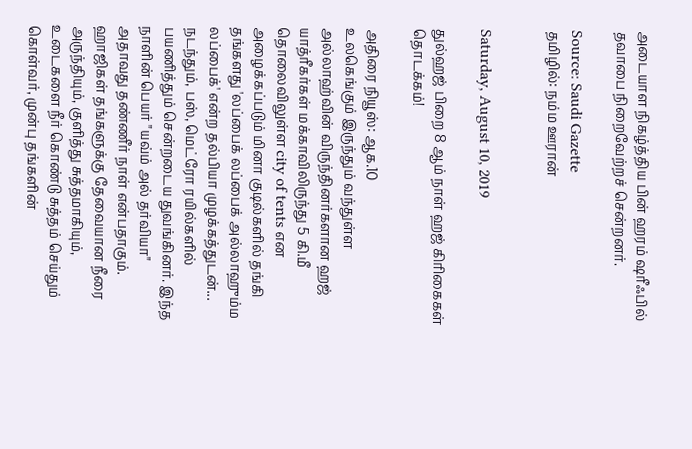அடையாள நிகழ்த்திய பின் ஹரம் ஷரீஃபில் தவாபை நிறைவேற்றச் சென்றனர்.

Source: Saudi Gazette
தமிழில்: நம்ம ஊரான்


Saturday, August 10, 2019

துல்ஹஜ் பிறை 8 ஆம் நாள் ஹஜ் கிரிகைகள் தொடக்கம்!

அதிரை நியூஸ்: ஆக.10
உலகெங்கும் இருந்தும் வந்துள்ள அல்லாஹ்வின் விருந்தினர்களான ஹஜ் யாத்ரீகர்கள் மக்காவிலிருந்து 5 கி.மீ தொலைவிலுள்ள city of tents என அழைக்கப்படும் மினா குடில்களில் தங்கி தங்களது 'லப்பைக் லப்பைக் அல்லாஹும்ம லப்பைக்' என்ற தல்பியா முழக்கத்துடன்... நடந்தும், பஸ், மெட்ரோ ரயில்களில் பயணித்தும் சென்றடைய துவங்கினர். இந்த நாளின் பெயர் "யவ்ம் அல் தர்வியா" அதாவது தண்ணீர் நாள் என்பதாகும். ஹாஜிகள் தங்களுக்கு தேவையான நீரை அருந்தியும், குளித்து சுத்தமாகியும், உடைகளை நீர் கொண்டு சுத்தம் செய்தும் கொள்வர், முன்பு தங்களின்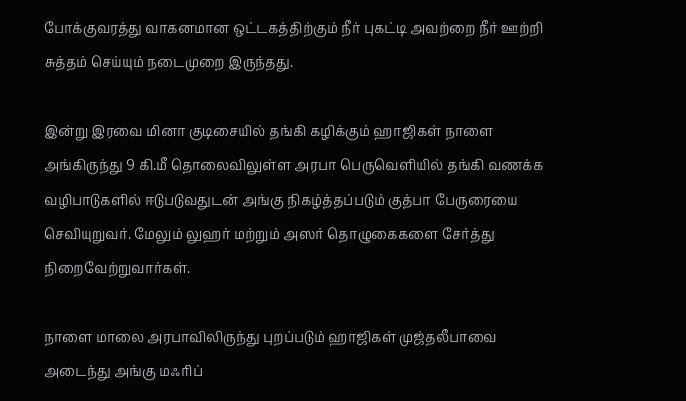போக்குவரத்து வாகனமான ஒட்டகத்திற்கும் நீர் புகட்டி அவற்றை நீர் ஊற்றி சுத்தம் செய்யும் நடைமுறை இருந்தது.

இன்று இரவை மினா குடிசையில் தங்கி கழிக்கும் ஹாஜிகள் நாளை அங்கிருந்து 9 கி.மீ தொலைவிலுள்ள அரபா பெருவெளியில் தங்கி வணக்க வழிபாடுகளில் ஈடுபடுவதுடன் அங்கு நிகழ்த்தப்படும் குத்பா பேருரையை செவியுறுவர். மேலும் லுஹர் மற்றும் அஸர் தொழுகைகளை சேர்த்து நிறைவேற்றுவார்கள்.

நாளை மாலை அரபாவிலிருந்து புறப்படும் ஹாஜிகள் முஜ்தலீபாவை அடைந்து அங்கு மஃரிப்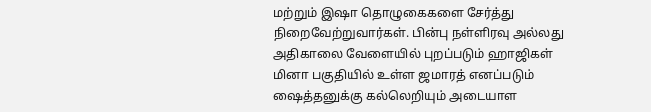மற்றும் இஷா தொழுகைகளை சேர்த்து நிறைவேற்றுவார்கள். பின்பு நள்ளிரவு அல்லது அதிகாலை வேளையில் புறப்படும் ஹாஜிகள் மினா பகுதியில் உள்ள ஜமாரத் எனப்படும் ஷைத்தனுக்கு கல்லெறியும் அடையாள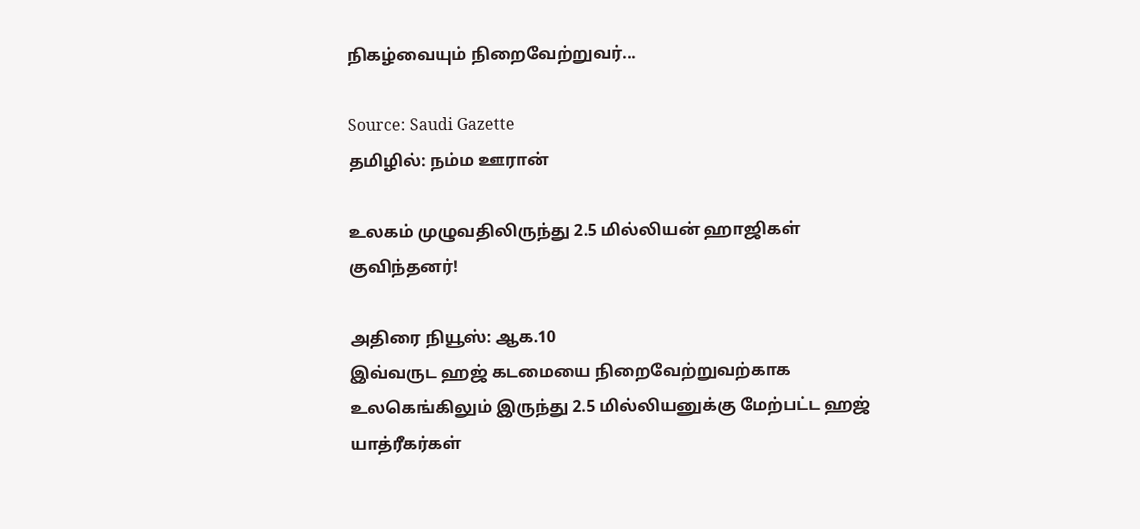நிகழ்வையும் நிறைவேற்றுவர்...

Source: Saudi Gazette
தமிழில்: நம்ம ஊரான்

உலகம் முழுவதிலிருந்து 2.5 மில்லியன் ஹாஜிகள் குவிந்தனர்!

அதிரை நியூஸ்: ஆக.10
இவ்வருட ஹஜ் கடமையை நிறைவேற்றுவற்காக உலகெங்கிலும் இருந்து 2.5 மில்லியனுக்கு மேற்பட்ட ஹஜ் யாத்ரீகர்கள்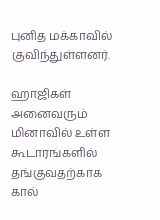புனித மக்காவில் குவிந்துள்ளனர்.

ஹாஜிகள் அனைவரும் மினாவில் உள்ள கூடாரங்களில் தங்குவதற்காக கால்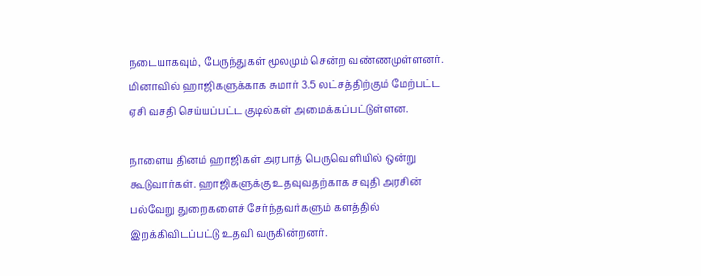நடையாகவும், பேருந்துகள் மூலமும் சென்ற வண்ணமுள்ளனர். மினாவில் ஹாஜிகளுக்காக சுமார் 3.5 லட்சத்திற்கும் மேற்பட்ட ஏசி வசதி செய்யப்பட்ட குடில்கள் அமைக்கப்பட்டுள்ளன.

நாளைய தினம் ஹாஜிகள் அரபாத் பெருவெளியில் ஒன்று கூடுவார்கள். ஹாஜிகளுக்கு உதவுவதற்காக சவுதி அரசின் பல்வேறு துறைகளைச் சேர்ந்தவர்களும் களத்தில் இறக்கிவிடப்பட்டு உதவி வருகின்றனர்.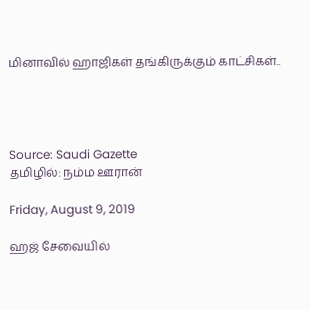மினாவில் ஹாஜிகள் தங்கிருக்கும் காட்சிகள்..




Source: Saudi Gazette
தமிழில்: நம்ம ஊரான்

Friday, August 9, 2019

ஹஜ் சேவையில்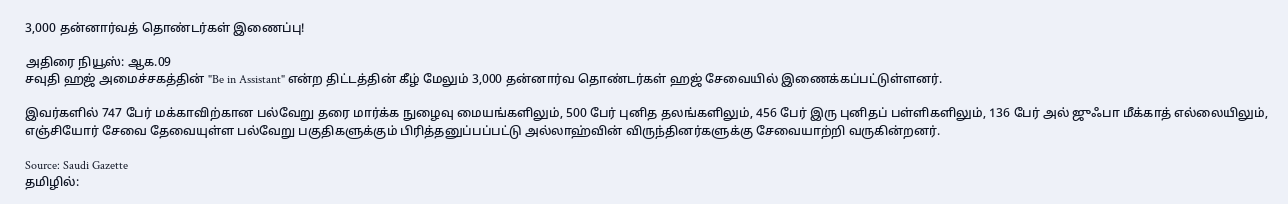3,000 தன்னார்வத் தொண்டர்கள் இணைப்பு!

அதிரை நியூஸ்: ஆக.09
சவுதி ஹஜ் அமைச்சகத்தின் "Be in Assistant" என்ற திட்டத்தின் கீழ் மேலும் 3,000 தன்னார்வ தொண்டர்கள் ஹஜ் சேவையில் இணைக்கப்பட்டுள்ளனர்.

இவர்களில் 747 பேர் மக்காவிற்கான பல்வேறு தரை மார்க்க நுழைவு மையங்களிலும், 500 பேர் புனித தலங்களிலும், 456 பேர் இரு புனிதப் பள்ளிகளிலும், 136 பேர் அல் ஜுஃபா மீக்காத் எல்லையிலும், எஞ்சியோர் சேவை தேவையுள்ள பல்வேறு பகுதிகளுக்கும் பிரித்தனுப்பப்பட்டு அல்லாஹ்வின் விருந்தினர்களுக்கு சேவையாற்றி வருகின்றனர்.

Source: Saudi Gazette
தமிழில்: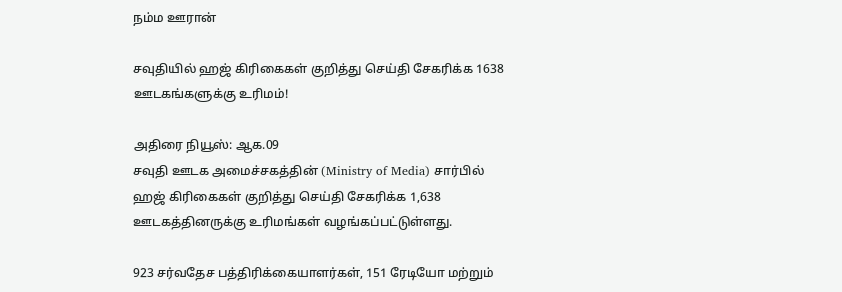நம்ம ஊரான்

சவுதியில் ஹஜ் கிரிகைகள் குறித்து செய்தி சேகரிக்க 1638 ஊடகங்களுக்கு உரிமம்!

அதிரை நியூஸ்: ஆக.09
சவுதி ஊடக அமைச்சகத்தின் (Ministry of Media) சார்பில் ஹஜ் கிரிகைகள் குறித்து செய்தி சேகரிக்க 1,638 ஊடகத்தினருக்கு உரிமங்கள் வழங்கப்பட்டுள்ளது.

923 சர்வதேச பத்திரிக்கையாளர்கள், 151 ரேடியோ மற்றும்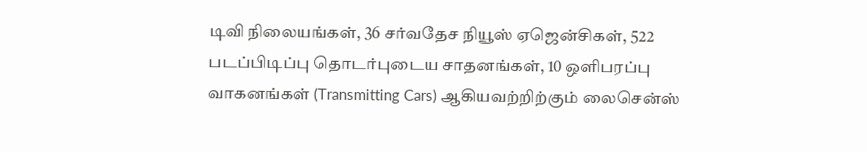டிவி நிலையங்கள், 36 சர்வதேச நியூஸ் ஏஜென்சிகள், 522 படப்பிடிப்பு தொடர்புடைய சாதனங்கள், 10 ஒளிபரப்பு வாகனங்கள் (Transmitting Cars) ஆகியவற்றிற்கும் லைசென்ஸ்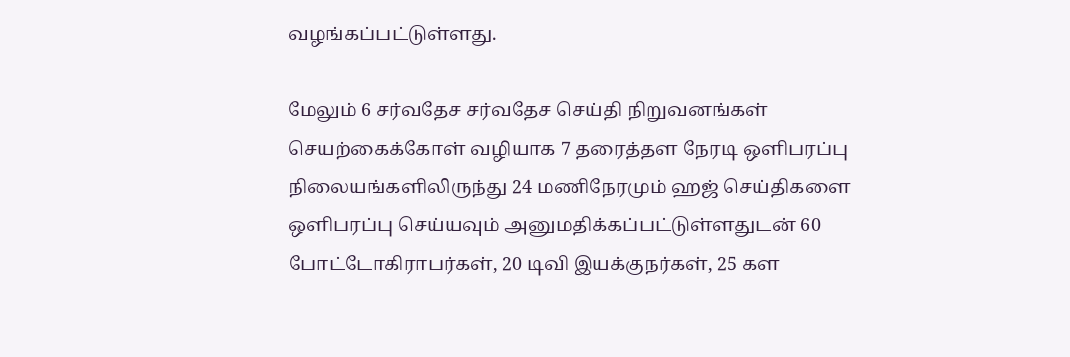வழங்கப்பட்டுள்ளது.

மேலும் 6 சர்வதேச சர்வதேச செய்தி நிறுவனங்கள் செயற்கைக்கோள் வழியாக 7 தரைத்தள நேரடி ஒளிபரப்பு நிலையங்களிலிருந்து 24 மணிநேரமும் ஹஜ் செய்திகளை ஒளிபரப்பு செய்யவும் அனுமதிக்கப்பட்டுள்ளதுடன் 60 போட்டோகிராபர்கள், 20 டிவி இயக்குநர்கள், 25 கள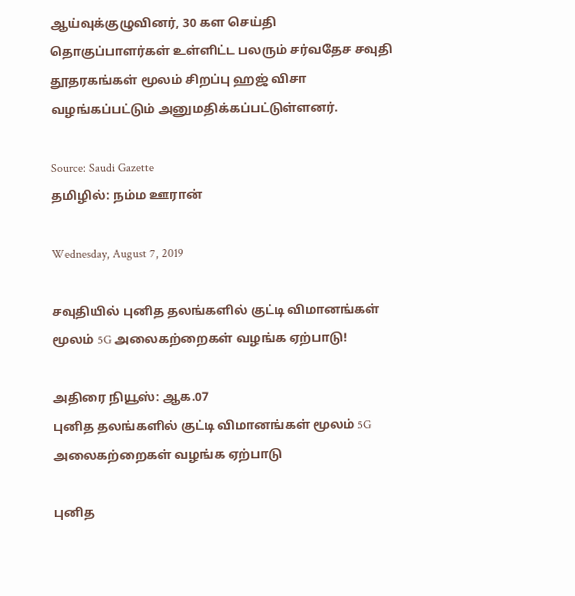ஆய்வுக்குழுவினர், 30 கள செய்தி தொகுப்பாளர்கள் உள்ளிட்ட பலரும் சர்வதேச சவுதி தூதரகங்கள் மூலம் சிறப்பு ஹஜ் விசா வழங்கப்பட்டும் அனுமதிக்கப்பட்டுள்ளனர்.

Source: Saudi Gazette
தமிழில்: நம்ம ஊரான்

Wednesday, August 7, 2019

சவுதியில் புனித தலங்களில் குட்டி விமானங்கள் மூலம் 5G அலைகற்றைகள் வழங்க ஏற்பாடு!

அதிரை நியூஸ்: ஆக.07
புனித தலங்களில் குட்டி விமானங்கள் மூலம் 5G அலைகற்றைகள் வழங்க ஏற்பாடு

புனித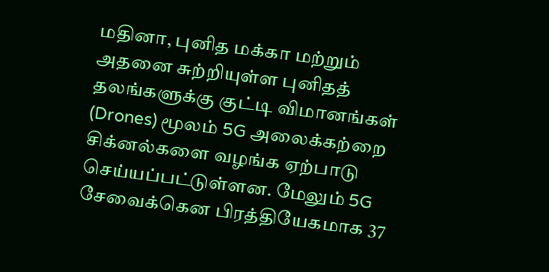மதினா, புனித மக்கா மற்றும் அதனை சுற்றியுள்ள புனிதத் தலங்களுக்கு குட்டி விமானங்கள் (Drones) மூலம் 5G அலைக்கற்றை சிக்னல்களை வழங்க ஏற்பாடு செய்யப்பட்டுள்ளன. மேலும் 5G சேவைக்கென பிரத்தியேகமாக 37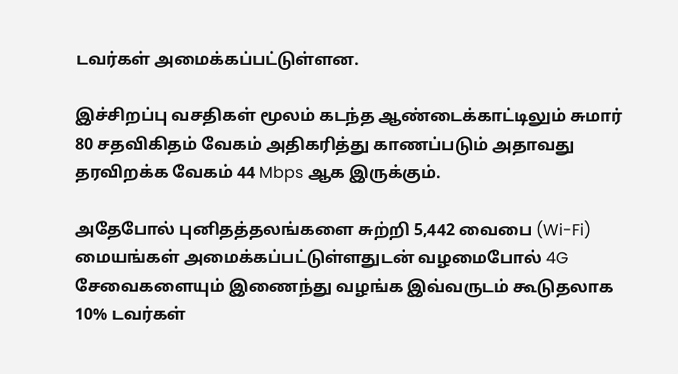டவர்கள் அமைக்கப்பட்டுள்ளன.

இச்சிறப்பு வசதிகள் மூலம் கடந்த ஆண்டைக்காட்டிலும் சுமார் 80 சதவிகிதம் வேகம் அதிகரித்து காணப்படும் அதாவது தரவிறக்க வேகம் 44 Mbps ஆக இருக்கும்.

அதேபோல் புனிதத்தலங்களை சுற்றி 5,442 வைபை (Wi-Fi) மையங்கள் அமைக்கப்பட்டுள்ளதுடன் வழமைபோல் 4G சேவைகளையும் இணைந்து வழங்க இவ்வருடம் கூடுதலாக 10% டவர்கள்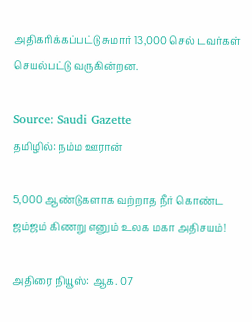அதிகரிக்கப்பட்டு சுமார் 13,000 செல் டவர்கள் செயல்பட்டு வருகின்றன.

Source: Saudi Gazette
தமிழில்: நம்ம ஊரான்

5,000 ஆண்டுகளாக வற்றாத நீர் கொண்ட ஜம்ஜம் கிணறு எனும் உலக மகா அதிசயம்!

அதிரை நியூஸ்: ஆக. 07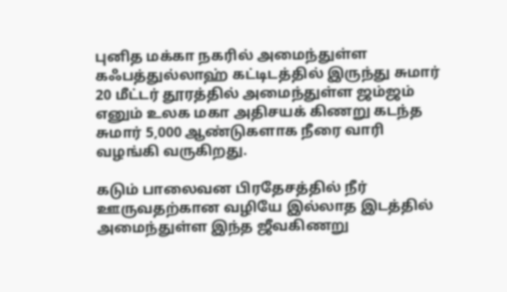புனித மக்கா நகரில் அமைந்துள்ள கஃபத்துல்லாஹ் கட்டிடத்தில் இருந்து சுமார் 20 மீட்டர் தூரத்தில் அமைந்துள்ள ஜம்ஜம் எனும் உலக மகா அதிசயக் கிணறு கடந்த சுமார் 5,000 ஆண்டுகளாக நீரை வாரி வழங்கி வருகிறது.

கடும் பாலைவன பிரதேசத்தில் நீர் ஊருவதற்கான வழியே இல்லாத இடத்தில் அமைந்துள்ள இந்த ஜீவகிணறு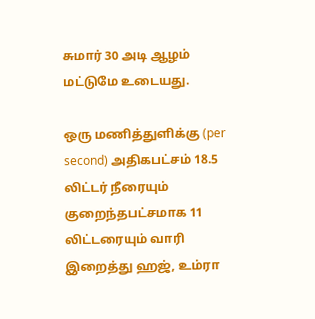சுமார் 30 அடி ஆழம் மட்டுமே உடையது.

ஒரு மணித்துளிக்கு (per second) அதிகபட்சம் 18.5 லிட்டர் நீரையும் குறைந்தபட்சமாக 11 லிட்டரையும் வாரி இறைத்து ஹஜ், உம்ரா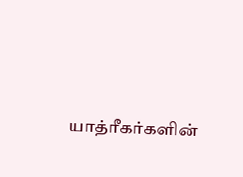யாத்ரீகர்களின்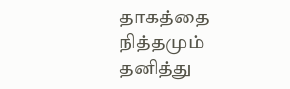தாகத்தை நித்தமும் தனித்து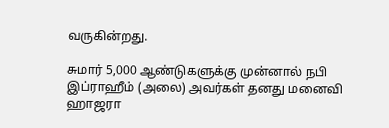வருகின்றது.

சுமார் 5,000 ஆண்டுகளுக்கு முன்னால் நபி இப்ராஹீம் (அலை) அவர்கள் தனது மனைவி ஹாஜரா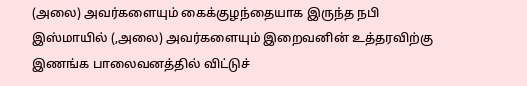(அலை) அவர்களையும் கைக்குழந்தையாக இருந்த நபி இஸ்மாயில் (,அலை) அவர்களையும் இறைவனின் உத்தரவிற்கு இணங்க பாலைவனத்தில் விட்டுச்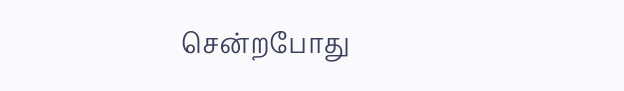சென்றபோது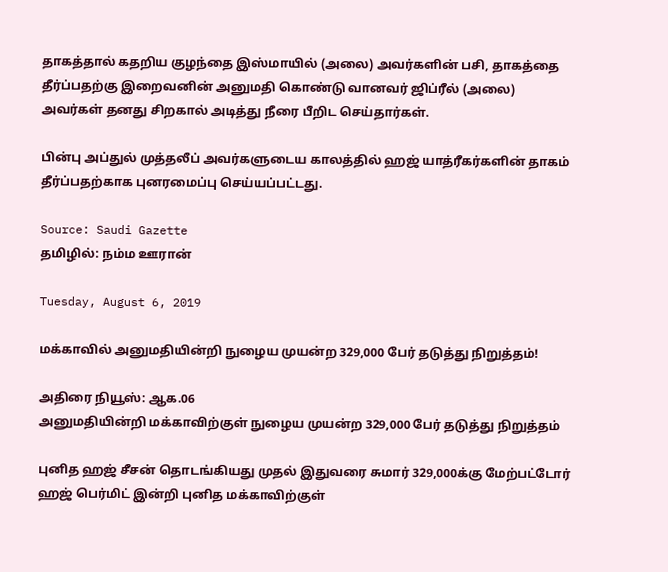தாகத்தால் கதறிய குழந்தை இஸ்மாயில் (அலை) அவர்களின் பசி, தாகத்தை தீர்ப்பதற்கு இறைவனின் அனுமதி கொண்டு வானவர் ஜிப்ரீல் (அலை) அவர்கள் தனது சிறகால் அடித்து நீரை பீறிட செய்தார்கள்.

பின்பு அப்துல் முத்தலீப் அவர்களுடைய காலத்தில் ஹஜ் யாத்ரீகர்களின் தாகம் தீர்ப்பதற்காக புனரமைப்பு செய்யப்பட்டது.

Source: Saudi Gazette
தமிழில்: நம்ம ஊரான்

Tuesday, August 6, 2019

மக்காவில் அனுமதியின்றி நுழைய முயன்ற 329,000 பேர் தடுத்து நிறுத்தம்!

அதிரை நியூஸ்: ஆக.06
அனுமதியின்றி மக்காவிற்குள் நுழைய முயன்ற 329,000 பேர் தடுத்து நிறுத்தம்

புனித ஹஜ் சீசன் தொடங்கியது முதல் இதுவரை சுமார் 329,000க்கு மேற்பட்டோர் ஹஜ் பெர்மிட் இன்றி புனித மக்காவிற்குள்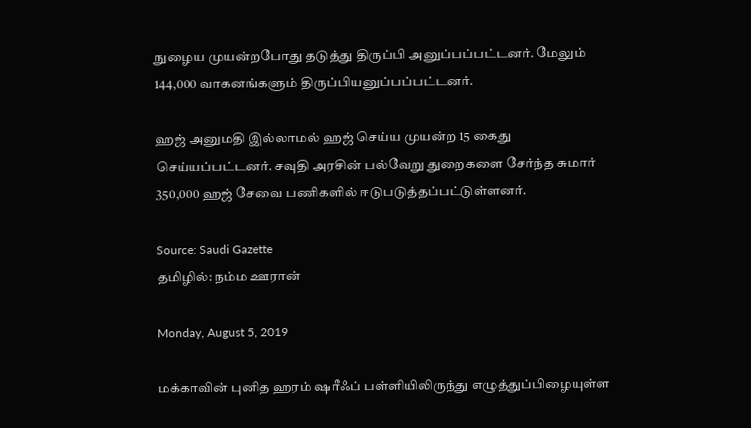நுழைய முயன்றபோது தடுத்து திருப்பி அனுப்பப்பட்டனர். மேலும் 144,000 வாகனங்களும் திருப்பியனுப்பப்பட்டனர்.

ஹஜ் அனுமதி இல்லாமல் ஹஜ் செய்ய முயன்ற 15 கைது செய்யப்பட்டனர். சவுதி அரசின் பல்வேறு துறைகளை சேர்ந்த சுமார் 350,000 ஹஜ் சேவை பணிகளில் ஈடுபடுத்தப்பட்டுள்ளனர்.

Source: Saudi Gazette
தமிழில்: நம்ம ஊரான்

Monday, August 5, 2019

மக்காவின் புனித ஹரம் ஷரீஃப் பள்ளியிலிருந்து எழுத்துப்பிழையுள்ள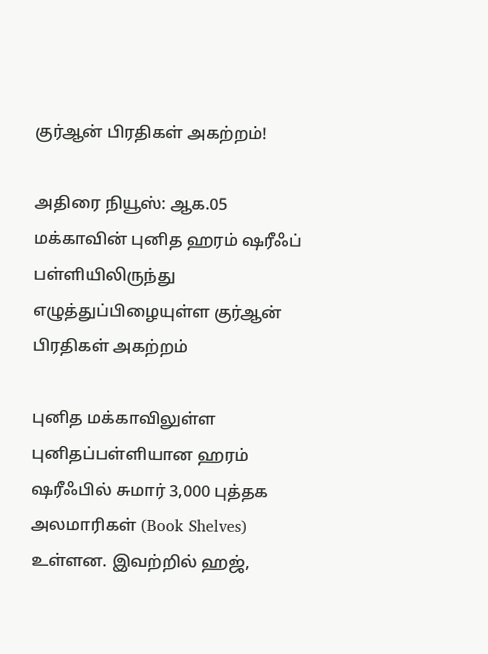குர்ஆன் பிரதிகள் அகற்றம்!

அதிரை நியூஸ்: ஆக.05
மக்காவின் புனித ஹரம் ஷரீஃப் பள்ளியிலிருந்து எழுத்துப்பிழையுள்ள குர்ஆன் பிரதிகள் அகற்றம்

புனித மக்காவிலுள்ள புனிதப்பள்ளியான ஹரம் ஷரீஃபில் சுமார் 3,000 புத்தக அலமாரிகள் (Book Shelves) உள்ளன. இவற்றில் ஹஜ்,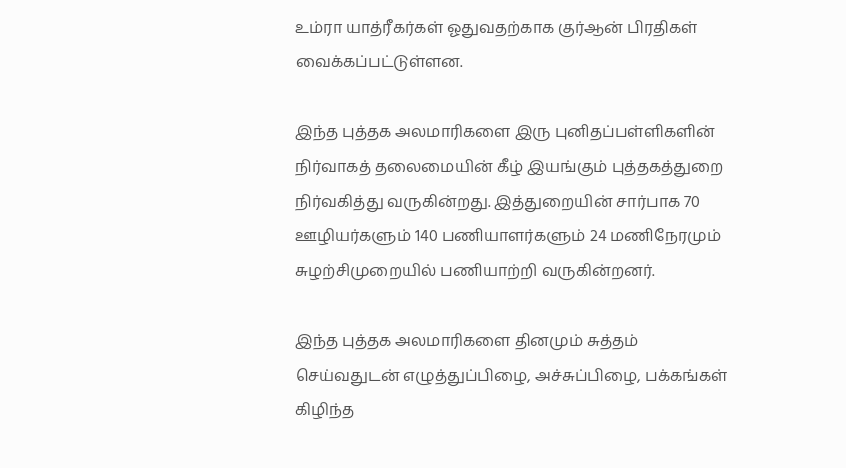உம்ரா யாத்ரீகர்கள் ஓதுவதற்காக குர்ஆன் பிரதிகள் வைக்கப்பட்டுள்ளன.

இந்த புத்தக அலமாரிகளை இரு புனிதப்பள்ளிகளின் நிர்வாகத் தலைமையின் கீழ் இயங்கும் புத்தகத்துறை நிர்வகித்து வருகின்றது. இத்துறையின் சார்பாக 70 ஊழியர்களும் 140 பணியாளர்களும் 24 மணிநேரமும் சுழற்சிமுறையில் பணியாற்றி வருகின்றனர்.

இந்த புத்தக அலமாரிகளை தினமும் சுத்தம் செய்வதுடன் எழுத்துப்பிழை, அச்சுப்பிழை, பக்கங்கள் கிழிந்த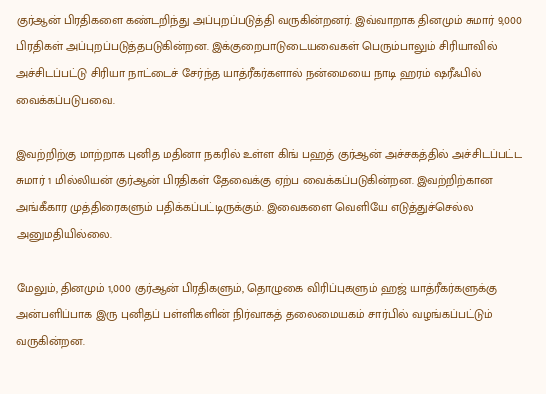குர்ஆன் பிரதிகளை கண்டறிந்து அப்புறப்படுத்தி வருகின்றனர். இவ்வாறாக தினமும் சுமார் 9,000 பிரதிகள் அப்புறப்படுத்தபடுகின்றன. இக்குறைபாடுடையவைகள் பெரும்பாலும் சிரியாவில் அச்சிடப்பட்டு சிரியா நாட்டைச் சேர்ந்த யாத்ரீகர்களால் நன்மையை நாடி ஹரம் ஷரீஃபில் வைக்கப்படுபவை.

இவற்றிற்கு மாற்றாக புனித மதினா நகரில் உள்ள கிங் பஹத் குர்ஆன் அச்சகத்தில் அச்சிடப்பட்ட சுமார் 1 மில்லியன் குர்ஆன் பிரதிகள் தேவைக்கு ஏற்ப வைக்கப்படுகின்றன. இவற்றிற்கான அங்கீகார முத்திரைகளும் பதிக்கப்பட்டிருக்கும். இவைகளை வெளியே எடுத்துச்செல்ல அனுமதியில்லை.

மேலும், தினமும் 1,000 குர்ஆன் பிரதிகளும், தொழுகை விரிப்புகளும் ஹஜ் யாத்ரீகர்களுக்கு அன்பளிப்பாக இரு புனிதப் பள்ளிகளின் நிர்வாகத் தலைமையகம் சார்பில் வழங்கப்பட்டும் வருகின்றன.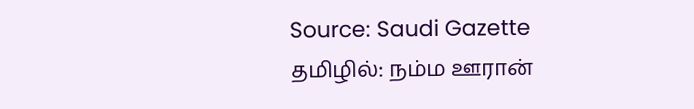Source: Saudi Gazette
தமிழில்: நம்ம ஊரான்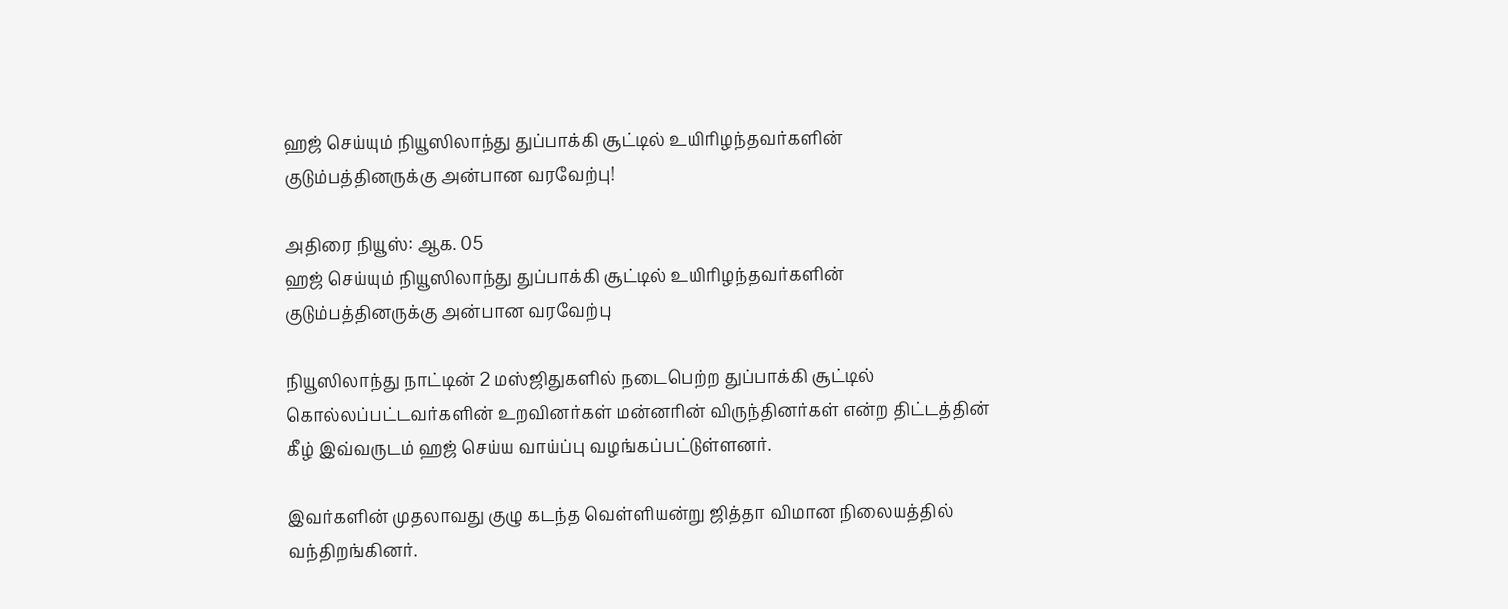ஹஜ் செய்யும் நியூஸிலாந்து துப்பாக்கி சூட்டில் உயிரிழந்தவர்களின் குடும்பத்தினருக்கு அன்பான வரவேற்பு!

அதிரை நியூஸ்: ஆக. 05
ஹஜ் செய்யும் நியூஸிலாந்து துப்பாக்கி சூட்டில் உயிரிழந்தவர்களின் குடும்பத்தினருக்கு அன்பான வரவேற்பு

நியூஸிலாந்து நாட்டின் 2 மஸ்ஜிதுகளில் நடைபெற்ற துப்பாக்கி சூட்டில் கொல்லப்பட்டவர்களின் உறவினர்கள் மன்னரின் விருந்தினர்கள் என்ற திட்டத்தின் கீழ் இவ்வருடம் ஹஜ் செய்ய வாய்ப்பு வழங்கப்பட்டுள்ளனர்.

இவர்களின் முதலாவது குழு கடந்த வெள்ளியன்று ஜித்தா விமான நிலையத்தில் வந்திறங்கினர்.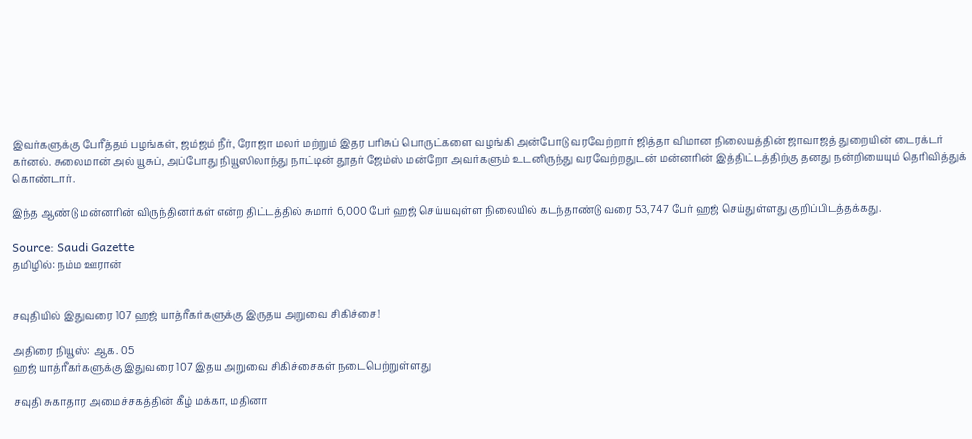இவர்களுக்கு பேரீத்தம் பழங்கள், ஜம்ஜம் நீர், ரோஜா மலர் மற்றும் இதர பரிசுப் பொருட்களை வழங்கி அன்போடு வரவேற்றார் ஜித்தா விமான நிலையத்தின் ஜாவாஜத் துறையின் டைரக்டர் கர்னல். சுலைமான் அல் யூசுப், அப்போது நியூஸிலாந்து நாட்டின் தூதர் ஜேம்ஸ் மன்றோ அவர்களும் உடனிருந்து வரவேற்றதுடன் மன்னரின் இத்திட்டத்திற்கு தனது நன்றியையும் தெரிவித்துக் கொண்டார்.

இந்த ஆண்டு மன்னரின் விருந்தினர்கள் என்ற திட்டத்தில் சுமார் 6,000 பேர் ஹஜ் செய்யவுள்ள நிலையில் கடந்தாண்டு வரை 53,747 பேர் ஹஜ் செய்துள்ளது குறிப்பிடத்தக்கது.

Source: Saudi Gazette
தமிழில்: நம்ம ஊரான்


சவுதியில் இதுவரை 107 ஹஜ் யாத்ரீகர்களுக்கு இருதய அறுவை சிகிச்சை!

அதிரை நியூஸ்: ஆக. 05
ஹஜ் யாத்ரீகர்களுக்கு இதுவரை 107 இதய அறுவை சிகிச்சைகள் நடைபெற்றுள்ளது

சவுதி சுகாதார அமைச்சகத்தின் கீழ் மக்கா, மதினா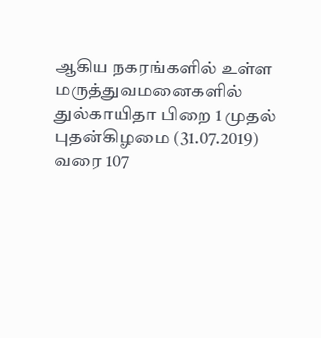ஆகிய நகரங்களில் உள்ள மருத்துவமனைகளில் துல்காயிதா பிறை 1 முதல் புதன்கிழமை (31.07.2019) வரை 107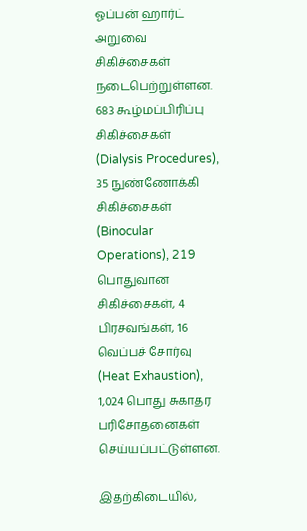ஓப்பன் ஹார்ட் அறுவை சிகிச்சைகள் நடைபெற்றுள்ளன. 683 கூழ்மப்பிரிப்பு சிகிச்சைகள் (Dialysis Procedures), 35 நுண்ணோக்கி சிகிச்சைகள் (Binocular Operations), 219 பொதுவான சிகிச்சைகள், 4 பிரசவங்கள், 16 வெப்பச் சோர்வு (Heat Exhaustion), 1,024 பொது சுகாதர பரிசோதனைகள் செய்யப்பட்டுள்ளன.

இதற்கிடையில்,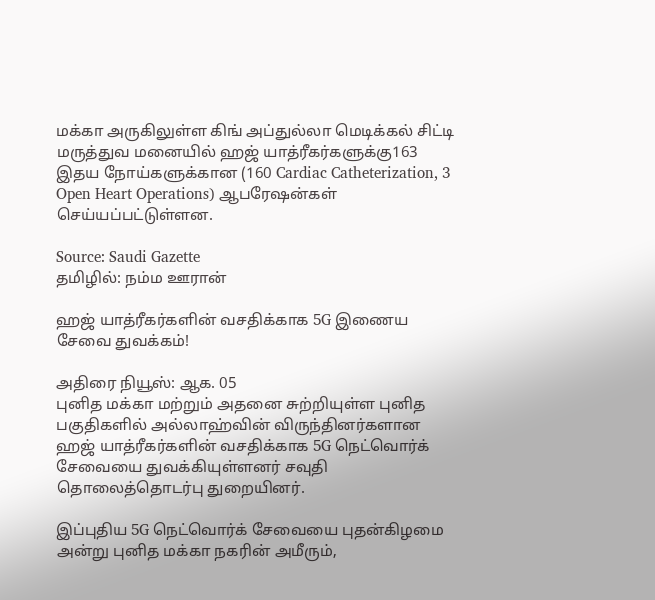மக்கா அருகிலுள்ள கிங் அப்துல்லா மெடிக்கல் சிட்டி மருத்துவ மனையில் ஹஜ் யாத்ரீகர்களுக்கு163 இதய நோய்களுக்கான (160 Cardiac Catheterization, 3 Open Heart Operations) ஆபரேஷன்கள் செய்யப்பட்டுள்ளன.

Source: Saudi Gazette
தமிழில்: நம்ம ஊரான்

ஹஜ் யாத்ரீகர்களின் வசதிக்காக 5G இணைய சேவை துவக்கம்!

அதிரை நியூஸ்: ஆக. 05
புனித மக்கா மற்றும் அதனை சுற்றியுள்ள புனித பகுதிகளில் அல்லாஹ்வின் விருந்தினர்களான ஹஜ் யாத்ரீகர்களின் வசதிக்காக 5G நெட்வொர்க் சேவையை துவக்கியுள்ளனர் சவுதி தொலைத்தொடர்பு துறையினர்.

இப்புதிய 5G நெட்வொர்க் சேவையை புதன்கிழமை அன்று புனித மக்கா நகரின் அமீரும்,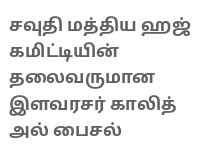சவுதி மத்திய ஹஜ் கமிட்டியின் தலைவருமான இளவரசர் காலித் அல் பைசல்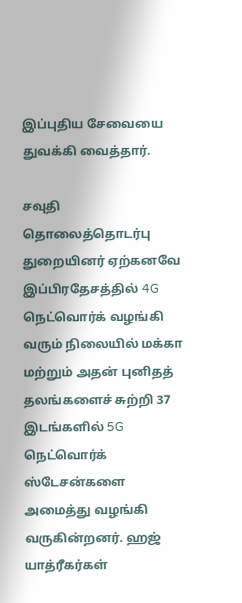இப்புதிய சேவையை துவக்கி வைத்தார்.

சவுதி தொலைத்தொடர்பு துறையினர் ஏற்கனவே இப்பிரதேசத்தில் 4G நெட்வொர்க் வழங்கி வரும் நிலையில் மக்கா மற்றும் அதன் புனிதத் தலங்களைச் சுற்றி 37 இடங்களில் 5G நெட்வொர்க் ஸ்டேசன்களை அமைத்து வழங்கி வருகின்றனர். ஹஜ் யாத்ரீகர்கள்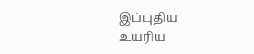இப்புதிய உயரிய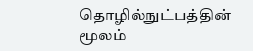தொழில்நுட்பத்தின் மூலம்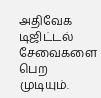அதிவேக டிஜிட்டல் சேவைகளை பெற முடியும்.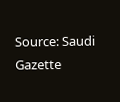Source: Saudi Gazette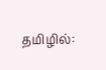தமிழில்: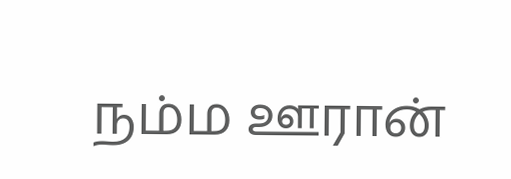நம்ம ஊரான்